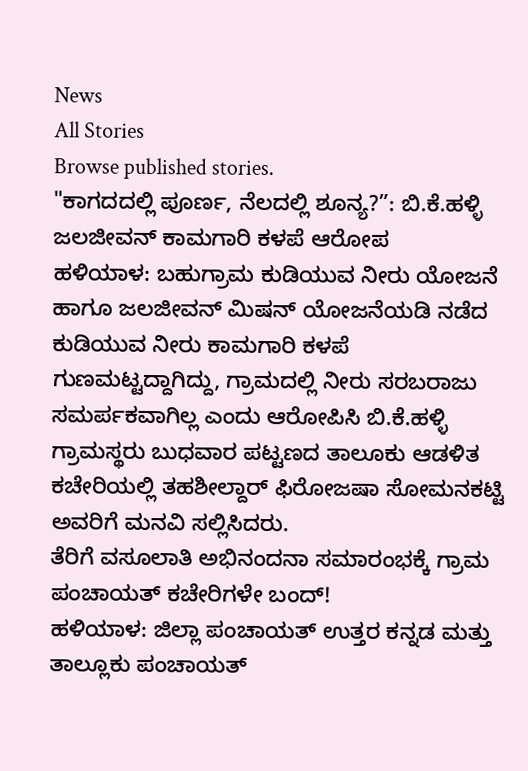News
All Stories
Browse published stories.
"ಕಾಗದದಲ್ಲಿ ಪೂರ್ಣ, ನೆಲದಲ್ಲಿ ಶೂನ್ಯ?”: ಬಿ.ಕೆ.ಹಳ್ಳಿ ಜಲಜೀವನ್ ಕಾಮಗಾರಿ ಕಳಪೆ ಆರೋಪ
ಹಳಿಯಾಳ: ಬಹುಗ್ರಾಮ ಕುಡಿಯುವ ನೀರು ಯೋಜನೆ ಹಾಗೂ ಜಲಜೀವನ್ ಮಿಷನ್ ಯೋಜನೆಯಡಿ ನಡೆದ ಕುಡಿಯುವ ನೀರು ಕಾಮಗಾರಿ ಕಳಪೆ ಗುಣಮಟ್ಟದ್ದಾಗಿದ್ದು, ಗ್ರಾಮದಲ್ಲಿ ನೀರು ಸರಬರಾಜು ಸಮರ್ಪಕವಾಗಿಲ್ಲ ಎಂದು ಆರೋಪಿಸಿ ಬಿ.ಕೆ.ಹಳ್ಳಿ ಗ್ರಾಮಸ್ಥರು ಬುಧವಾರ ಪಟ್ಟಣದ ತಾಲೂಕು ಆಡಳಿತ ಕಚೇರಿಯಲ್ಲಿ ತಹಶೀಲ್ದಾರ್ ಫಿರೋಜಷಾ ಸೋಮನಕಟ್ಟಿ ಅವರಿಗೆ ಮನವಿ ಸಲ್ಲಿಸಿದರು.
ತೆರಿಗೆ ವಸೂಲಾತಿ ಅಭಿನಂದನಾ ಸಮಾರಂಭಕ್ಕೆ ಗ್ರಾಮ ಪಂಚಾಯತ್ ಕಚೇರಿಗಳೇ ಬಂದ್!
ಹಳಿಯಾಳ: ಜಿಲ್ಲಾ ಪಂಚಾಯತ್ ಉತ್ತರ ಕನ್ನಡ ಮತ್ತು ತಾಲ್ಲೂಕು ಪಂಚಾಯತ್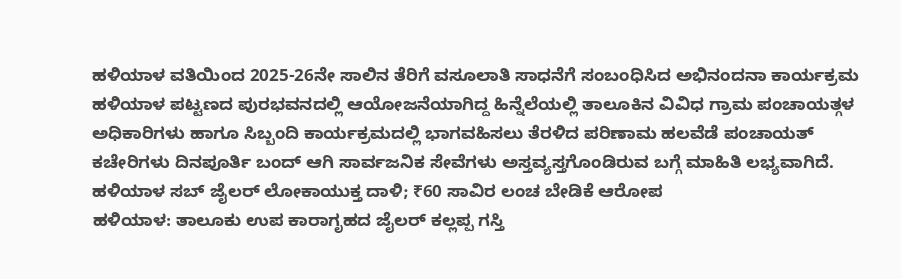ಹಳಿಯಾಳ ವತಿಯಿಂದ 2025-26ನೇ ಸಾಲಿನ ತೆರಿಗೆ ವಸೂಲಾತಿ ಸಾಧನೆಗೆ ಸಂಬಂಧಿಸಿದ ಅಭಿನಂದನಾ ಕಾರ್ಯಕ್ರಮ ಹಳಿಯಾಳ ಪಟ್ಟಣದ ಪುರಭವನದಲ್ಲಿ ಆಯೋಜನೆಯಾಗಿದ್ದ ಹಿನ್ನೆಲೆಯಲ್ಲಿ ತಾಲೂಕಿನ ವಿವಿಧ ಗ್ರಾಮ ಪಂಚಾಯತ್ಗಳ ಅಧಿಕಾರಿಗಳು ಹಾಗೂ ಸಿಬ್ಬಂದಿ ಕಾರ್ಯಕ್ರಮದಲ್ಲಿ ಭಾಗವಹಿಸಲು ತೆರಳಿದ ಪರಿಣಾಮ ಹಲವೆಡೆ ಪಂಚಾಯತ್ ಕಚೇರಿಗಳು ದಿನಪೂರ್ತಿ ಬಂದ್ ಆಗಿ ಸಾರ್ವಜನಿಕ ಸೇವೆಗಳು ಅಸ್ತವ್ಯಸ್ತಗೊಂಡಿರುವ ಬಗ್ಗೆ ಮಾಹಿತಿ ಲಭ್ಯವಾಗಿದೆ.
ಹಳಿಯಾಳ ಸಬ್ ಜೈಲರ್ ಲೋಕಾಯುಕ್ತ ದಾಳಿ; ₹60 ಸಾವಿರ ಲಂಚ ಬೇಡಿಕೆ ಆರೋಪ
ಹಳಿಯಾಳ: ತಾಲೂಕು ಉಪ ಕಾರಾಗೃಹದ ಜೈಲರ್ ಕಲ್ಲಪ್ಪ ಗಸ್ತಿ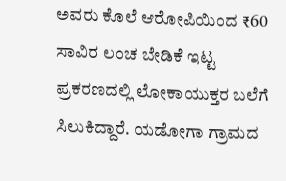ಅವರು ಕೊಲೆ ಆರೋಪಿಯಿಂದ ₹60 ಸಾವಿರ ಲಂಚ ಬೇಡಿಕೆ ಇಟ್ಟ ಪ್ರಕರಣದಲ್ಲಿ ಲೋಕಾಯುಕ್ತರ ಬಲೆಗೆ ಸಿಲುಕಿದ್ದಾರೆ. ಯಡೋಗಾ ಗ್ರಾಮದ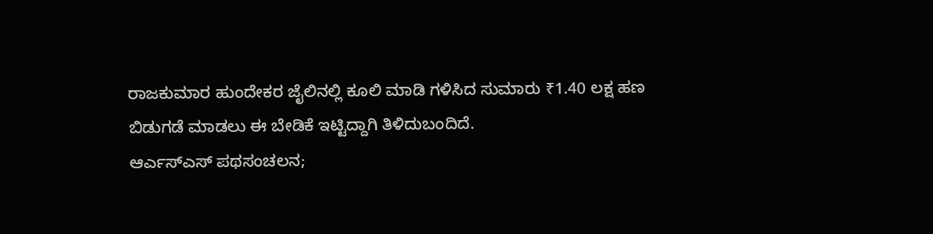ರಾಜಕುಮಾರ ಹುಂದೇಕರ ಜೈಲಿನಲ್ಲಿ ಕೂಲಿ ಮಾಡಿ ಗಳಿಸಿದ ಸುಮಾರು ₹1.40 ಲಕ್ಷ ಹಣ ಬಿಡುಗಡೆ ಮಾಡಲು ಈ ಬೇಡಿಕೆ ಇಟ್ಟಿದ್ದಾಗಿ ತಿಳಿದುಬಂದಿದೆ.
ಆರ್ಎಸ್ಎಸ್ ಪಥಸಂಚಲನ;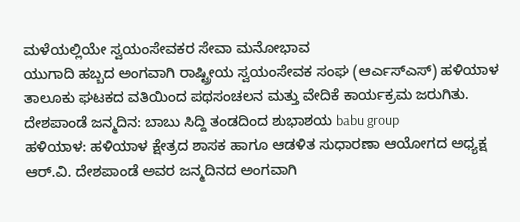ಮಳೆಯಲ್ಲಿಯೇ ಸ್ವಯಂಸೇವಕರ ಸೇವಾ ಮನೋಭಾವ
ಯುಗಾದಿ ಹಬ್ಬದ ಅಂಗವಾಗಿ ರಾಷ್ಟ್ರೀಯ ಸ್ವಯಂಸೇವಕ ಸಂಘ (ಆರ್ಎಸ್ಎಸ್) ಹಳಿಯಾಳ ತಾಲೂಕು ಘಟಕದ ವತಿಯಿಂದ ಪಥಸಂಚಲನ ಮತ್ತು ವೇದಿಕೆ ಕಾರ್ಯಕ್ರಮ ಜರುಗಿತು.
ದೇಶಪಾಂಡೆ ಜನ್ಮದಿನ: ಬಾಬು ಸಿದ್ದಿ ತಂಡದಿಂದ ಶುಭಾಶಯ babu group
ಹಳಿಯಾಳ: ಹಳಿಯಾಳ ಕ್ಷೇತ್ರದ ಶಾಸಕ ಹಾಗೂ ಆಡಳಿತ ಸುಧಾರಣಾ ಆಯೋಗದ ಅಧ್ಯಕ್ಷ ಆರ್.ವಿ. ದೇಶಪಾಂಡೆ ಅವರ ಜನ್ಮದಿನದ ಅಂಗವಾಗಿ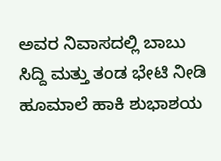ಅವರ ನಿವಾಸದಲ್ಲಿ ಬಾಬು ಸಿದ್ದಿ ಮತ್ತು ತಂಡ ಭೇಟಿ ನೀಡಿ ಹೂಮಾಲೆ ಹಾಕಿ ಶುಭಾಶಯ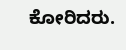ಕೋರಿದರು.